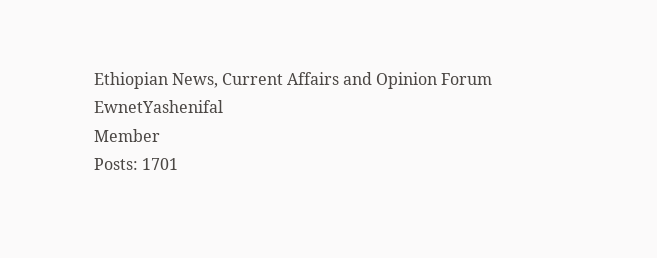Ethiopian News, Current Affairs and Opinion Forum
EwnetYashenifal
Member
Posts: 1701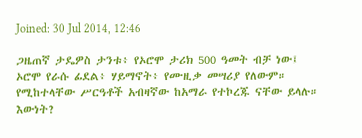Joined: 30 Jul 2014, 12:46

ጋዜጠኛ ታዴዎስ ታንቱ፥ የኦሮሞ ታሪክ 500 ዓመት ብቻ ነው፤ ኦሮሞ የራሱ ፊደል፥ ሃይማኖት፥ የሙዚቃ መሣሪያ የለውም። የሚከተላቸው ሥርዓቶች አብዛኛው ከአማራ የተኮረጁ ናቸው ይላሉ። እውነት?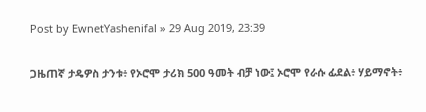Post by EwnetYashenifal » 29 Aug 2019, 23:39

ጋዜጠኛ ታዴዎስ ታንቱ፥ የኦሮሞ ታሪክ 500 ዓመት ብቻ ነው፤ ኦሮሞ የራሱ ፊደል፥ ሃይማኖት፥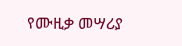የሙዚቃ መሣሪያ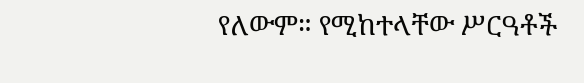የለውም። የሚከተላቸው ሥርዓቶች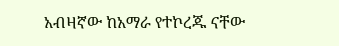አብዛኛው ከአማራ የተኮረጁ ናቸው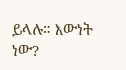ይላሉ። እውነት ነው?